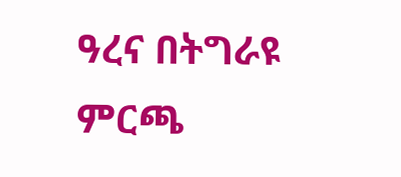ዓረና በትግራዩ ምርጫ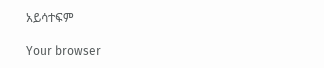አይሳተፍም

Your browser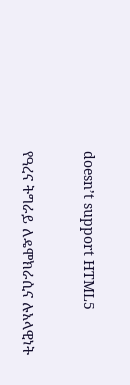doesn’t support HTML5

የዓረና ትግራይ ለዴሞክራሲና ሉአላዊነት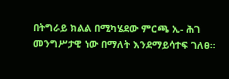በትግራይ ክልል በሚካሄደው ምርጫ ኢ- ሕገ መንግሥታዊ ነው በማለት እንደማይሳተፍ ገለፀ።